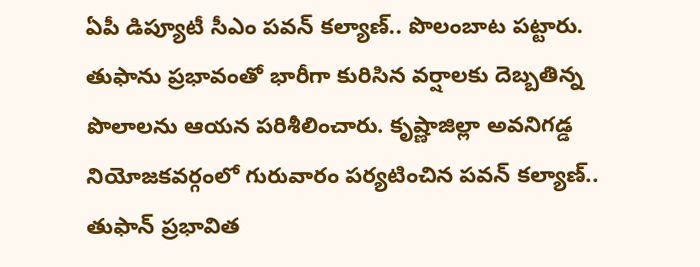ఏపీ డిప్యూటీ సీఎం పవన్ కల్యాణ్.. పొలంబాట పట్టారు. తుఫాను ప్రభావంతో భారీగా కురిసిన వర్షాలకు దెబ్బతిన్న పొలాలను ఆయన పరిశీలించారు. కృష్ణాజిల్లా అవనిగడ్డ నియోజకవర్గంలో గురువారం పర్యటించిన పవన్ కల్యాణ్.. తుఫాన్ ప్రభావిత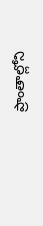ప్రాంతాల్లోని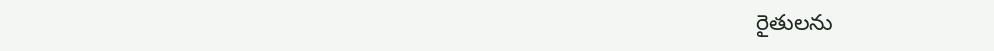రైతులను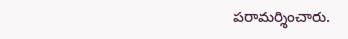పరామర్శించారు.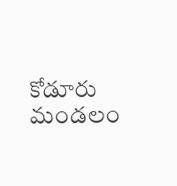కోడూరు మండలం